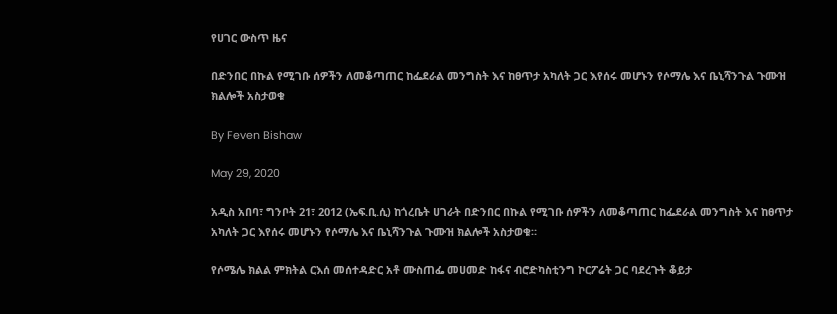የሀገር ውስጥ ዜና

በድንበር በኩል የሚገቡ ሰዎችን ለመቆጣጠር ከፌደራል መንግስት እና ከፀጥታ አካለት ጋር እየሰሩ መሆኑን የሶማሌ እና ቤኒሻንጉል ጉሙዝ ክልሎች አስታወቁ

By Feven Bishaw

May 29, 2020

አዲስ አበባ፣ ግንቦት 21፣ 2012 (ኤፍ.ቢ.ሲ) ከጎረቤት ሀገራት በድንበር በኩል የሚገቡ ሰዎችን ለመቆጣጠር ከፌደራል መንግስት እና ከፀጥታ አካለት ጋር እየሰሩ መሆኑን የሶማሌ እና ቤኒሻንጉል ጉሙዝ ክልሎች አስታወቁ።

የሶሜሌ ክልል ምክትል ርእሰ መሰተዳድር አቶ ሙስጠፌ መሀመድ ከፋና ብሮድካስቲንግ ኮርፖሬት ጋር ባደረጉት ቆይታ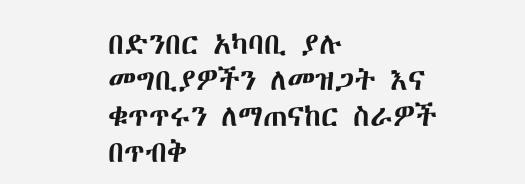በድንበር አካባቢ ያሉ መግቢያዎችን ለመዝጋት እና ቁጥጥሩን ለማጠናከር ስራዎች በጥብቅ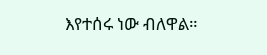እየተሰሩ ነው ብለዋል።